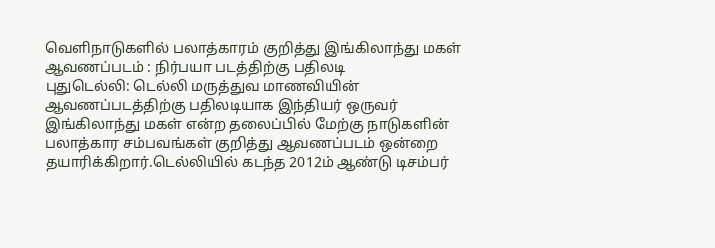வெளிநாடுகளில் பலாத்காரம் குறித்து இங்கிலாந்து மகள் ஆவணப்படம் : நிர்பயா படத்திற்கு பதிலடி
புதுடெல்லி: டெல்லி மருத்துவ மாணவியின் ஆவணப்படத்திற்கு பதிலடியாக இந்தியர் ஒருவர் இங்கிலாந்து மகள் என்ற தலைப்பில் மேற்கு நாடுகளின் பலாத்கார சம்பவங்கள் குறித்து ஆவணப்படம் ஒன்றை தயாரிக்கிறார்.டெல்லியில் கடந்த 2012ம் ஆண்டு டிசம்பர்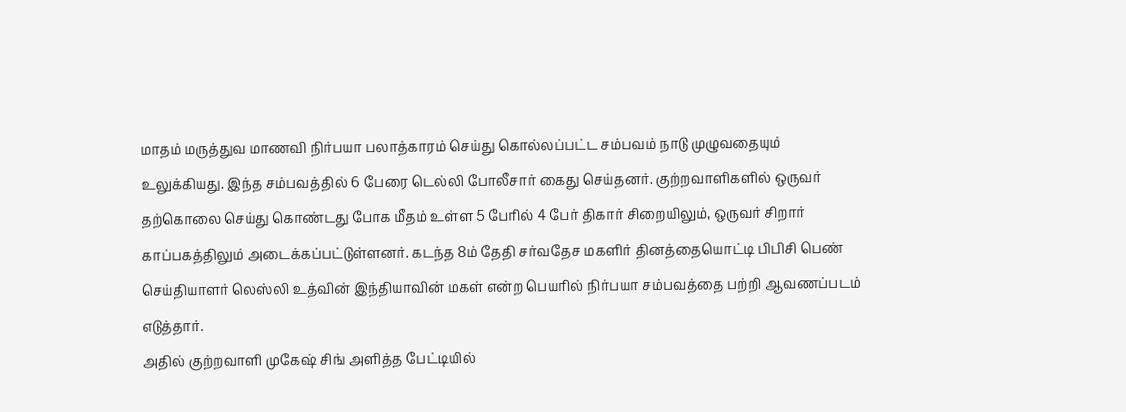மாதம் மருத்துவ மாணவி நிர்பயா பலாத்காரம் செய்து கொல்லப்பட்ட சம்பவம் நாடு முழுவதையும் உலுக்கியது. இந்த சம்பவத்தில் 6 பேரை டெல்லி போலீசார் கைது செய்தனர். குற்றவாளிகளில் ஒருவர் தற்கொலை செய்து கொண்டது போக மீதம் உள்ள 5 பேரில் 4 பேர் திகார் சிறையிலும், ஒருவர் சிறார் காப்பகத்திலும் அடைக்கப்பட்டுள்ளனர். கடந்த 8ம் தேதி சர்வதேச மகளிர் தினத்தையொட்டி பிபிசி பெண் செய்தியாளர் லெஸ்லி உத்வின் இந்தியாவின் மகள் என்ற பெயரில் நிர்பயா சம்பவத்தை பற்றி ஆவணப்படம் எடுத்தார்.
அதில் குற்றவாளி முகேஷ் சிங் அளித்த பேட்டியில்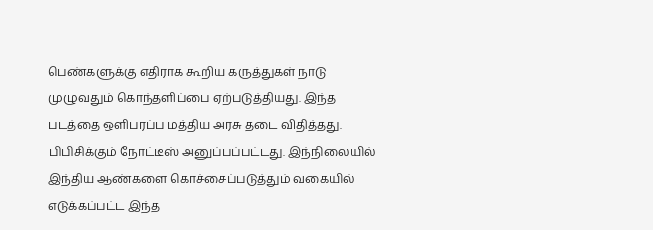பெண்களுக்கு எதிராக கூறிய கருத்துகள் நாடு முழுவதும் கொந்தளிப்பை ஏற்படுத்தியது. இந்த படத்தை ஒளிபரப்ப மத்திய அரசு தடை விதித்தது. பிபிசிக்கும் நோட்டீஸ் அனுப்பப்பட்டது. இந்நிலையில் இந்திய ஆண்களை கொச்சைப்படுத்தும் வகையில் எடுக்கப்பட்ட இந்த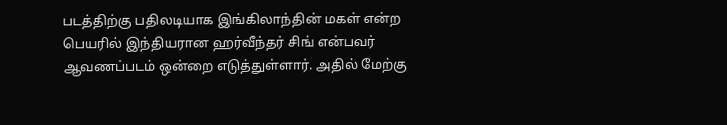படத்திற்கு பதிலடியாக இங்கிலாந்தின் மகள் என்ற பெயரில் இந்தியரான ஹர்வீந்தர் சிங் என்பவர் ஆவணப்படம் ஒன்றை எடுத்துள்ளார். அதில் மேற்கு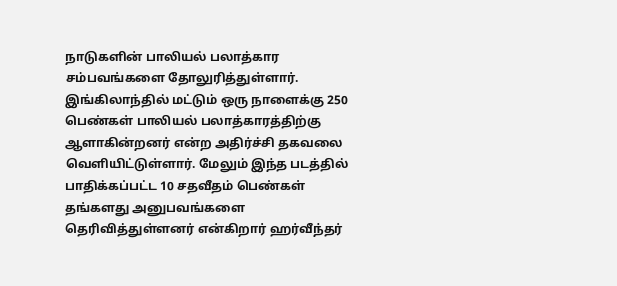நாடுகளின் பாலியல் பலாத்கார சம்பவங்களை தோலுரித்துள்ளார்.
இங்கிலாந்தில் மட்டும் ஒரு நாளைக்கு 250 பெண்கள் பாலியல் பலாத்காரத்திற்கு ஆளாகின்றனர் என்ற அதிர்ச்சி தகவலை வெளியிட்டுள்ளார். மேலும் இந்த படத்தில் பாதிக்கப்பட்ட 10 சதவீதம் பெண்கள் தங்களது அனுபவங்களை தெரிவித்துள்ளனர் என்கிறார் ஹர்வீந்தர்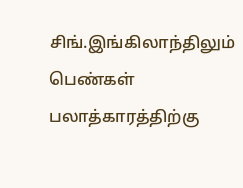சிங்.இங்கிலாந்திலும் பெண்கள் பலாத்காரத்திற்கு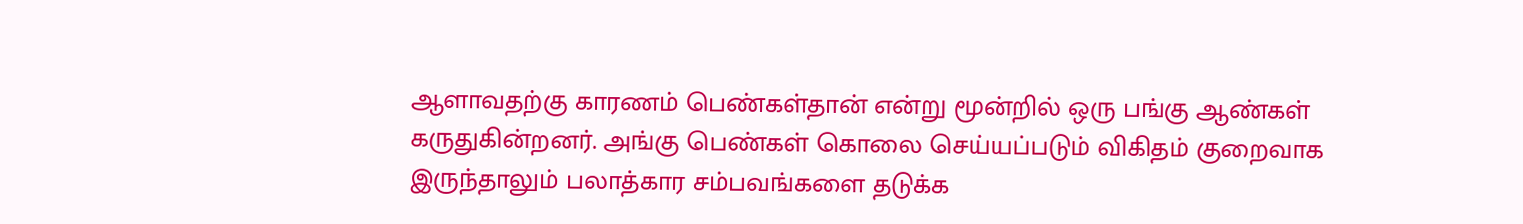ஆளாவதற்கு காரணம் பெண்கள்தான் என்று மூன்றில் ஒரு பங்கு ஆண்கள் கருதுகின்றனர். அங்கு பெண்கள் கொலை செய்யப்படும் விகிதம் குறைவாக இருந்தாலும் பலாத்கார சம்பவங்களை தடுக்க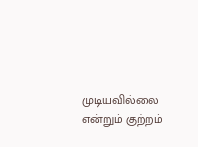முடியவில்லை என்றும் குற்றம்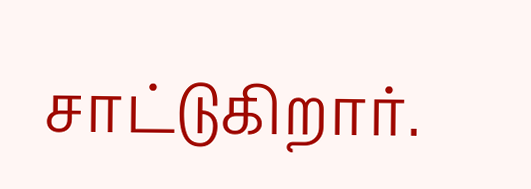சாட்டுகிறார்.